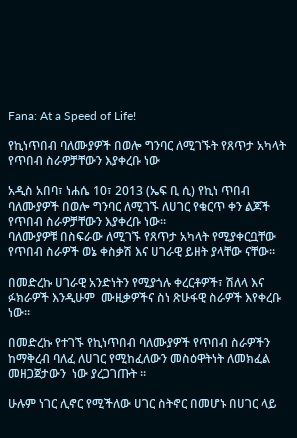Fana: At a Speed of Life!

የኪነጥበብ ባለሙያዎች በወሎ ግንባር ለሚገኙት የጸጥታ አካላት የጥበብ ስራዎቻቸውን እያቀረቡ ነው

አዲስ አበባ፣ ነሐሴ 10፣ 2013 (ኤፍ ቢ ሲ) የኪነ ጥበብ ባለሙያዎች በወሎ ግንባር ለሚገኙ ለሀገር የቁርጥ ቀን ልጆች የጥበብ ስራዎቻቸውን እያቀረቡ ነው።
ባለሙያዎቹ በስፍራው ለሚገኙ የጸጥታ አካላት የሚያቀርቧቸው የጥበብ ስራዎች ወኔ ቀስቃሽ እና ሀገራዊ ይዘት ያላቸው ናቸው።

በመድረኩ ሀገራዊ አንድነትን የሚያጎሉ ቀረርቶዎች፣ ሽለላ እና  ፉክራዎች እንዲሁም  ሙዚቃዎችና ስነ ጽሁፋዊ ስራዎች እየቀረቡ ነው።

በመድረኩ የተገኙ የኪነጥበብ ባለሙያዎች የጥበብ ስራዎችን ከማቅረብ ባለፈ ለሀገር የሚከፈለውን መስዕዋትነት ለመክፈል መዘጋጀታውን  ነው ያረጋገጡት ፡፡

ሁሉም ነገር ሊኖር የሚችለው ሀገር ስትኖር በመሆኑ በሀገር ላይ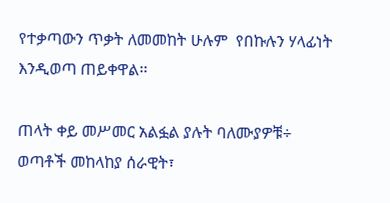የተቃጣውን ጥቃት ለመመከት ሁሉም  የበኩሉን ሃላፊነት እንዲወጣ ጠይቀዋል፡፡

ጠላት ቀይ መሥመር አልፏል ያሉት ባለሙያዎቹ÷  ወጣቶች መከላከያ ሰራዊት፣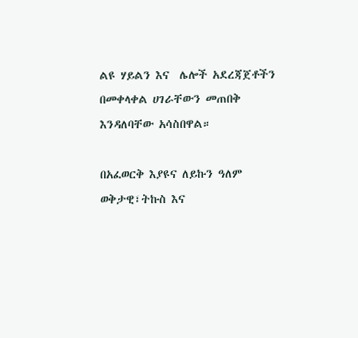ልዩ ሃይልን እና  ሌሎች አደረጃጀቶችን በመቀላቀል ሀገራቸውን መጠበቅ እንዳለባቸው አሳስበዋል።

በአፈወርቅ እያዩና ለይኩን ዓለም
ወቅታዊ፣ትኩስ እና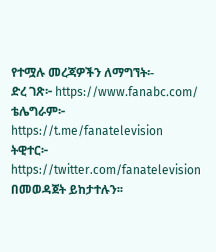የተሟሉ መረጃዎችን ለማግኘት፡-
ድረ ገጽ፦ https://www.fanabc.com/
ቴሌግራም፦ https://t.me/fanatelevision
ትዊተር፦ https://twitter.com/fanatelevision በመወዳጀት ይከታተሉን፡፡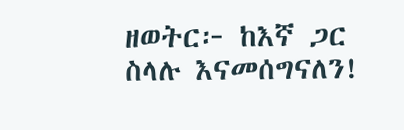ዘወትር፦ ከእኛ ጋር ስላሉ እናመሰግናለን!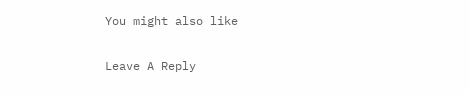You might also like

Leave A Reply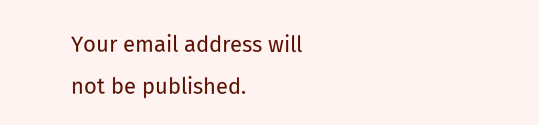Your email address will not be published.